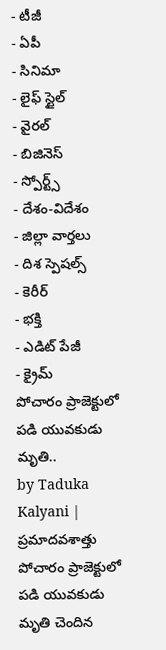- టీజీ
- ఏపీ
- సినిమా
- లైఫ్ స్టైల్
- వైరల్
- బిజినెస్
- స్పోర్ట్స్
- దేశం-విదేశం
- జిల్లా వార్తలు
- దిశ స్పెషల్స్
- కెరీర్
- భక్తి
- ఎడిట్ పేజీ
- క్రైమ్
పోచారం ప్రాజెక్టులో పడి యువకుడు మృతి..
by Taduka Kalyani |
ప్రమాదవశాత్తు పోచారం ప్రాజెక్టులో పడి యువకుడు మృతి చెందిన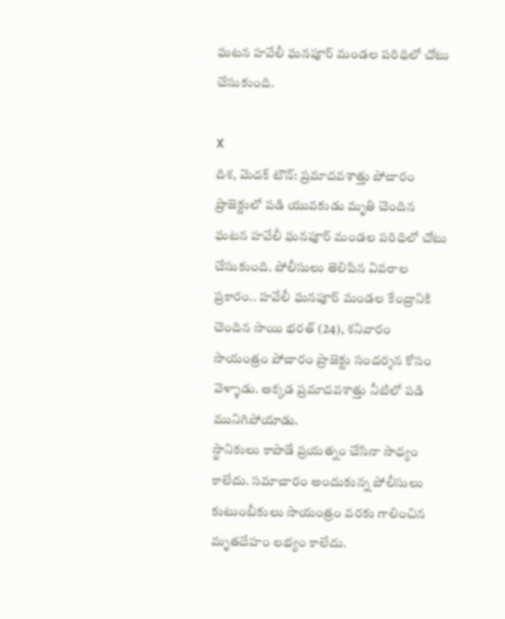ఘటన హవేలీ ఘనపూర్ మండల పరిధిలో చోటు చేసుకుంది.

X
దిశ, మెదక్ టౌన్: ప్రమాదవశాత్తు పోచారం ప్రాజెక్టులో పడి యువకుడు మృతి చెందిన ఘటన హవేలీ ఘనపూర్ మండల పరిధిలో చోటు చేసుకుంది. పోలీసులు తెలిపిన వివరాల ప్రకారం.. హవేలీ ఘనపూర్ మండల కేంద్రానికి చెందిన సాయి భరత్ (24), శనివారం సాయంత్రం పోచారం ప్రాజెక్టు సందర్శన కోసం వెళ్ళాడు. అక్కడ ప్రమాదవశాత్తు నీటిలో పడి మునిగిపోయాడు.
స్థానికులు కాపాడే ప్రయత్నం చేసినా సాధ్యం కాలేదు. సమాచారం అందుకున్న పోలీసులు కుటుంబీకులు సాయంత్రం వరకు గాలించిన మృతదేహం లభ్యం కాలేదు.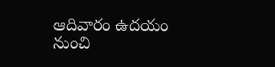ఆదివారం ఉదయం నుంచి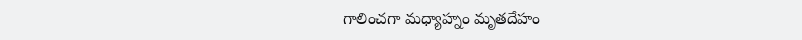గాలించగా మధ్యాహ్నం మృతదేహం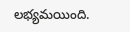లభ్యమయింది.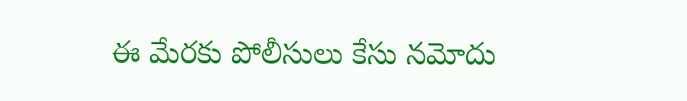ఈ మేరకు పోలీసులు కేసు నమోదు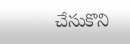చేసుకొని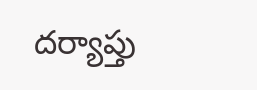దర్యాప్తు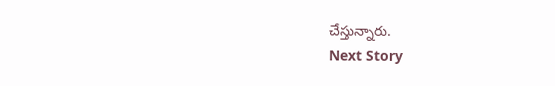చేస్తున్నారు.
Next Story